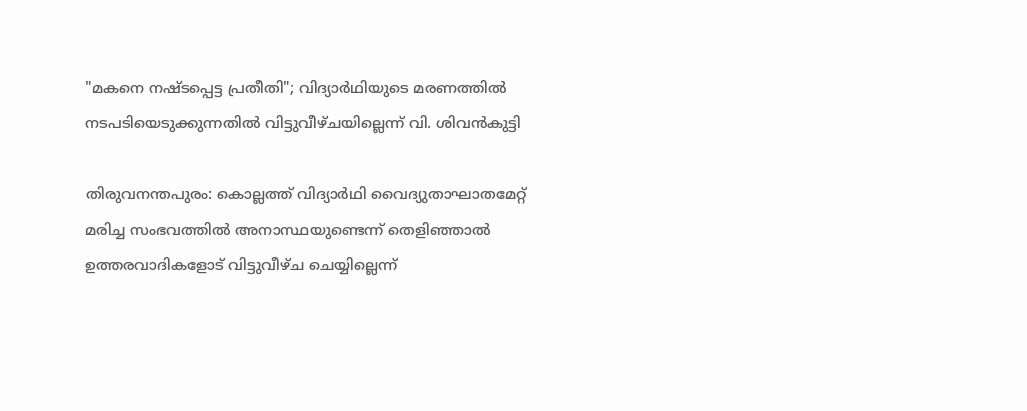"മകനെ നഷ്ടപ്പെട്ട പ്രതീതി"; വിദ്യാര്‍ഥിയുടെ മരണത്തില്‍ നടപടിയെടുക്കുന്നതില്‍ വിട്ടുവീഴ്ചയില്ലെന്ന് വി. ശിവൻകുട്ടി

തിരുവനന്തപുരം: കൊല്ലത്ത് വിദ്യാർഥി വൈദ്യുതാഘാതമേറ്റ് മരിച്ച സംഭവത്തില്‍ അനാസ്ഥയുണ്ടെന്ന് തെളിഞ്ഞാല്‍ ഉത്തരവാദികളോട് വിട്ടുവീഴ്ച ചെയ്യില്ലെന്ന്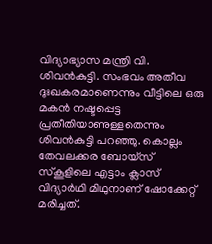വിദ്യാഭ്യാസ മന്ത്രി വി.
ശിവൻകുട്ടി. സംഭവം അതീവ ദുഃഖകരമാണെന്നും വീട്ടിലെ ഒരു മകൻ നഷ്ടപ്പെട്ട പ്രതീതിയാണുള്ളതെന്നും ശിവൻകുട്ടി പറഞ്ഞു. കൊല്ലം തേവലക്കര ബോയ്സ് സ്കൂളിലെ എട്ടാം ക്ലാസ് വിദ്യാർഥി മിഥുനാണ് ഷോക്കേറ്റ് മരിച്ചത്.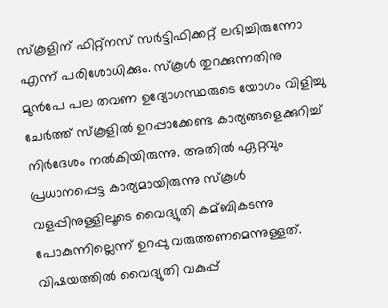സ്കൂളിന് ഫിറ്റ്നസ് സർട്ടിഫിക്കറ്റ് ലഭിച്ചിരുന്നോ എന്ന് പരിശോധിക്കും. സ്കൂള്‍ തുറക്കുന്നതിനു മുൻപേ പല തവണ ഉദ്യോഗസ്ഥരുടെ യോഗം വിളിച്ചു ചേർത്ത് സ്കൂളില്‍ ഉറപ്പാക്കേണ്ട കാര്യങ്ങളെക്കുറിച്ച്‌ നിർദേശം നല്‍കിയിരുന്നു. അതില്‍ ഏറ്റവും പ്രധാനപ്പെട്ട കാര്യമായിരുന്നു സ്കൂള്‍ വളപ്പിനുള്ളിലൂടെ വൈദ്യുതി കമ്ബികടന്നു പോകുന്നില്ലെന്ന് ഉറപ്പു വരുത്തണമെന്നുള്ളത്. വിഷയത്തില്‍ വൈദ്യുതി വകുപ്പ്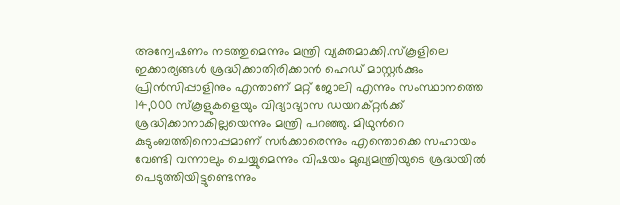അന്വേഷണം നടത്തുമെന്നും മന്ത്രി വ്യക്തമാക്കി.സ്കൂളിലെ ഇക്കാര്യങ്ങള്‍ ശ്രദ്ധിക്കാതിരിക്കാൻ ഹെഡ് മാസ്റ്റർക്കും പ്രിൻസിപ്പാളിനും എന്താണ് മറ്റ് ജോലി എന്നും സംസ്ഥാനത്തെ 14,000 സ്കൂളുകളെയും വിദ്യാഭ്യാസ ഡയറക്റ്റർക്ക് ശ്രദ്ധിക്കാനാകില്ലയെന്നും മന്ത്രി പറഞ്ഞു. മിഥുന്‍റെ കുടുംബത്തിനൊപ്പമാണ് സർക്കാരെന്നും എന്തൊക്കെ സഹായം വേണ്ടി വന്നാലും ചെയ്യുമെന്നും വിഷയം മുഖ്യമന്ത്രിയുടെ ശ്രദ്ധയില്‍ പെടുത്തിയിട്ടുണ്ടെന്നും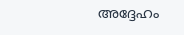അദ്ദേഹം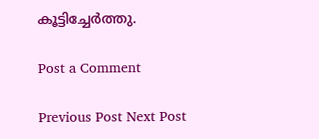കൂട്ടിച്ചേർത്തു.

Post a Comment

Previous Post Next Post